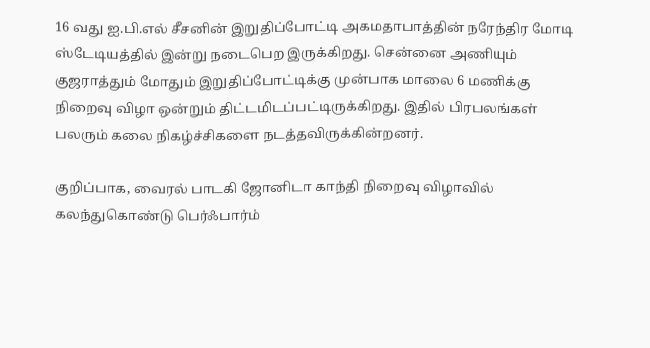16 வது ஐ.பி.எல் சீசனின் இறுதிப்போட்டி அகமதாபாத்தின் நரேந்திர மோடி ஸ்டேடியத்தில் இன்று நடைபெற இருக்கிறது. சென்னை அணியும் குஜராத்தும் மோதும் இறுதிப்போட்டிக்கு முன்பாக மாலை 6 மணிக்கு நிறைவு விழா ஒன்றும் திட்டமிடப்பட்டிருக்கிறது. இதில் பிரபலங்கள் பலரும் கலை நிகழ்ச்சிகளை நடத்தவிருக்கின்றனர்.

குறிப்பாக, வைரல் பாடகி ஜோனிடா காந்தி நிறைவு விழாவில் கலந்துகொண்டு பெர்ஃபார்ம்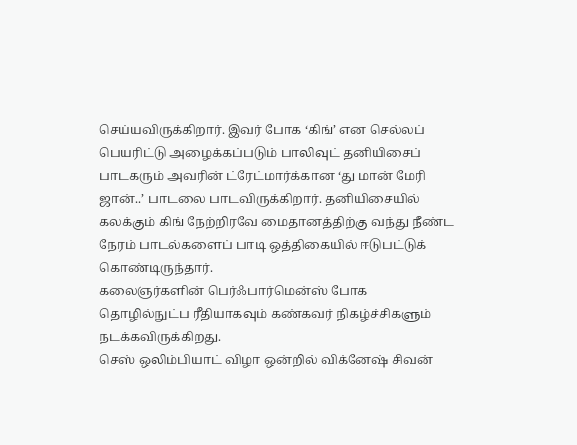செய்யவிருக்கிறார். இவர் போக ‘கிங்’ என செல்லப் பெயரிட்டு அழைக்கப்படும் பாலிவுட் தனியிசைப் பாடகரும் அவரின் ட்ரேட்மார்க்கான ‘து மான் மேரி ஜான்..’ பாடலை பாடவிருக்கிறார். தனியிசையில் கலக்கும் கிங் நேற்றிரவே மைதானத்திற்கு வந்து நீண்ட நேரம் பாடல்களைப் பாடி ஒத்திகையில் ஈடுபட்டுக் கொண்டிருந்தார்.
கலைஞர்களின் பெர்ஃபார்மென்ஸ் போக தொழில்நுட்ப ரீதியாகவும் கண்கவர் நிகழ்ச்சிகளும் நடக்கவிருக்கிறது.
செஸ் ஒலிம்பியாட் விழா ஒன்றில் விக்னேஷ் சிவன்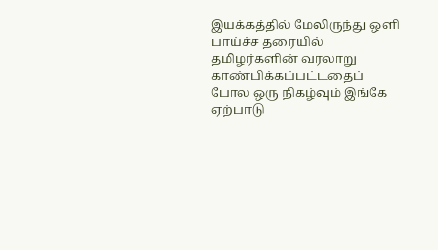இயக்கத்தில் மேலிருந்து ஒளி பாய்ச்ச தரையில் தமிழர்களின் வரலாறு காண்பிக்கப்பட்டதைப் போல ஒரு நிகழ்வும் இங்கே ஏற்பாடு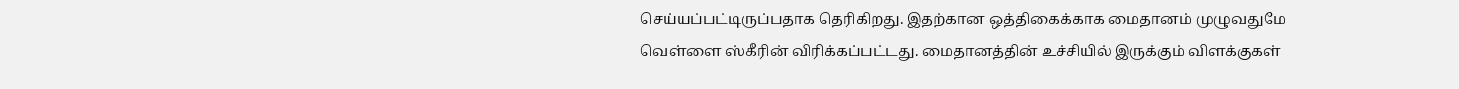செய்யப்பட்டிருப்பதாக தெரிகிறது. இதற்கான ஒத்திகைக்காக மைதானம் முழுவதுமே வெள்ளை ஸ்கீரின் விரிக்கப்பட்டது. மைதானத்தின் உச்சியில் இருக்கும் விளக்குகள்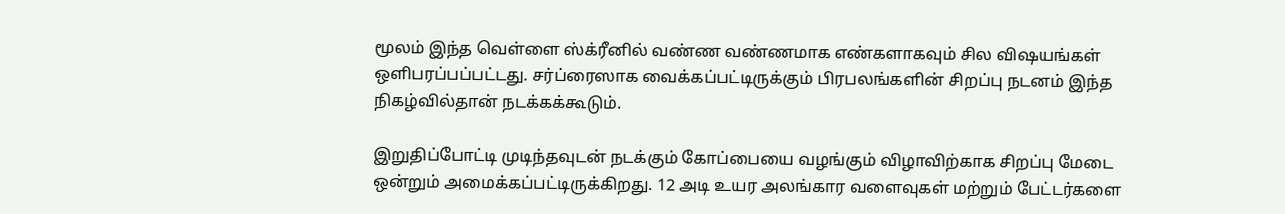மூலம் இந்த வெள்ளை ஸ்க்ரீனில் வண்ண வண்ணமாக எண்களாகவும் சில விஷயங்கள் ஒளிபரப்பப்பட்டது. சர்ப்ரைஸாக வைக்கப்பட்டிருக்கும் பிரபலங்களின் சிறப்பு நடனம் இந்த நிகழ்வில்தான் நடக்கக்கூடும்.

இறுதிப்போட்டி முடிந்தவுடன் நடக்கும் கோப்பையை வழங்கும் விழாவிற்காக சிறப்பு மேடை ஒன்றும் அமைக்கப்பட்டிருக்கிறது. 12 அடி உயர அலங்கார வளைவுகள் மற்றும் பேட்டர்களை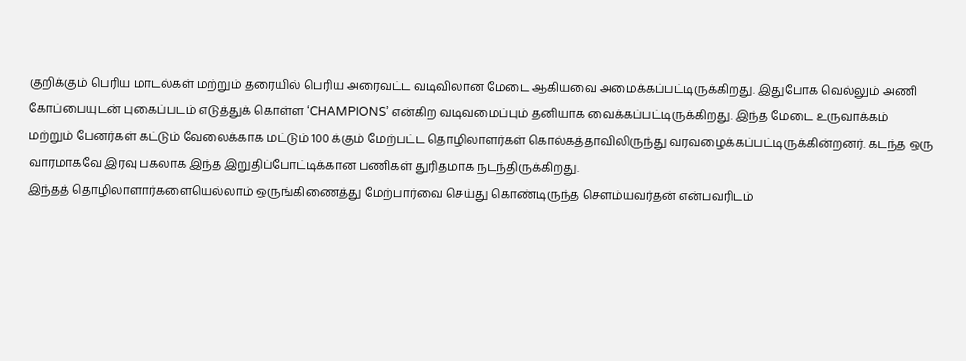குறிக்கும் பெரிய மாடல்கள் மற்றும் தரையில் பெரிய அரைவட்ட வடிவிலான மேடை ஆகியவை அமைக்கப்பட்டிருக்கிறது. இதுபோக வெல்லும் அணி கோப்பையுடன் புகைப்படம் எடுத்துக் கொள்ள ‘CHAMPIONS’ என்கிற வடிவமைப்பும் தனியாக வைக்கப்பட்டிருக்கிறது. இந்த மேடை உருவாக்கம் மற்றும் பேனர்கள் கட்டும் வேலைக்காக மட்டும் 100 க்கும் மேற்பட்ட தொழிலாளர்கள் கொல்கத்தாவிலிருந்து வரவழைக்கப்பட்டிருக்கின்றனர். கடந்த ஒரு வாரமாகவே இரவு பகலாக இந்த இறுதிப்போட்டிக்கான பணிகள் துரிதமாக நடந்திருக்கிறது.
இந்தத் தொழிலாளார்களையெல்லாம் ஒருங்கிணைத்து மேற்பார்வை செய்து கொண்டிருந்த சௌம்யவர்தன் என்பவரிடம்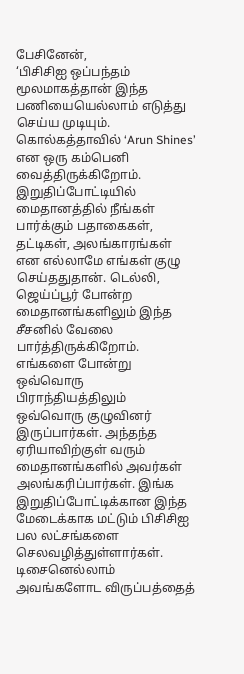பேசினேன்,
‘பிசிசிஐ ஒப்பந்தம் மூலமாகத்தான் இந்த பணியையெல்லாம் எடுத்து செய்ய முடியும். கொல்கத்தாவில் ‘Arun Shines’ என ஒரு கம்பெனி வைத்திருக்கிறோம். இறுதிப்போட்டியில் மைதானத்தில் நீங்கள் பார்க்கும் பதாகைகள், தட்டிகள், அலங்காரங்கள் என எல்லாமே எங்கள் குழு செய்ததுதான். டெல்லி, ஜெய்ப்பூர் போன்ற மைதானங்களிலும் இந்த சீசனில் வேலை பார்த்திருக்கிறோம். எங்களை போன்று ஒவ்வொரு பிராந்தியத்திலும் ஒவ்வொரு குழுவினர் இருப்பார்கள். அந்தந்த ஏரியாவிற்குள் வரும் மைதானங்களில் அவர்கள் அலங்கரிப்பார்கள். இங்க இறுதிப்போட்டிக்கான இந்த மேடைக்காக மட்டும் பிசிசிஐ பல லட்சங்களை செலவழித்துள்ளார்கள். டிசைனெல்லாம் அவங்களோட விருப்பத்தைத்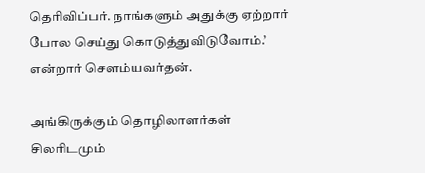தெரிவிப்பர். நாங்களும் அதுக்கு ஏற்றார் போல செய்து கொடுத்துவிடுவோம்.’ என்றார் சௌம்யவர்தன்.

அங்கிருக்கும் தொழிலாளர்கள் சிலரிடமும்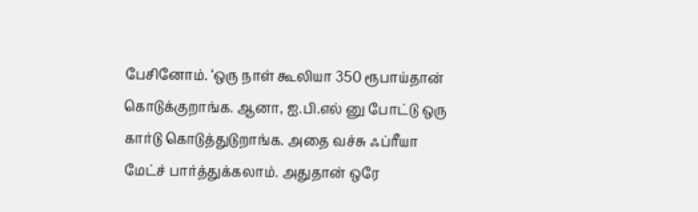பேசினோம். ‘ஒரு நாள் கூலியா 350 ரூபாய்தான் கொடுக்குறாங்க. ஆனா, ஐ.பி.எல் னு போட்டு ஒரு கார்டு கொடுத்துடுறாங்க. அதை வச்சு ஃப்ரீயா மேட்ச் பார்த்துக்கலாம். அதுதான் ஒரே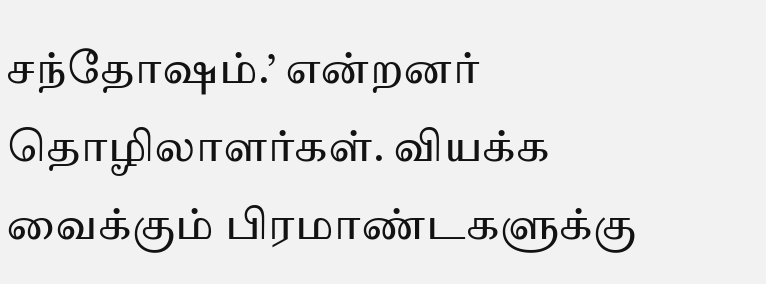சந்தோஷம்.’ என்றனர் தொழிலாளர்கள். வியக்க வைக்கும் பிரமாண்டகளுக்கு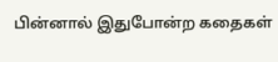பின்னால் இதுபோன்ற கதைகள்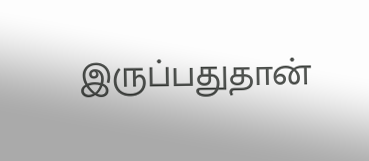இருப்பதுதான்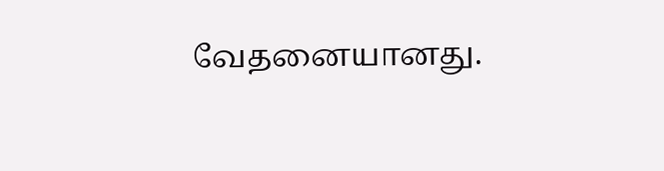வேதனையானது.